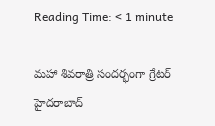Reading Time: < 1 minute

మహా శివరాత్రి సందర్భంగా గ్రేటర్ హైదరాబాద్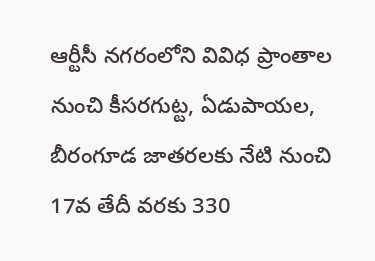ఆర్టీసీ నగరంలోని వివిధ ప్రాంతాల నుంచి కీసరగుట్ట, ఏడుపాయల, బీరంగూడ జాతరలకు నేటి నుంచి 17వ తేదీ వరకు 330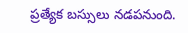ప్రత్యేక బస్సులు నడపనుంది.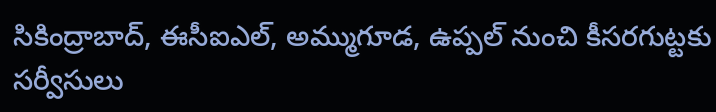సికింద్రాబాద్, ఈసీఐఎల్, అమ్ముగూడ, ఉప్పల్ నుంచి కీసరగుట్టకు సర్వీసులు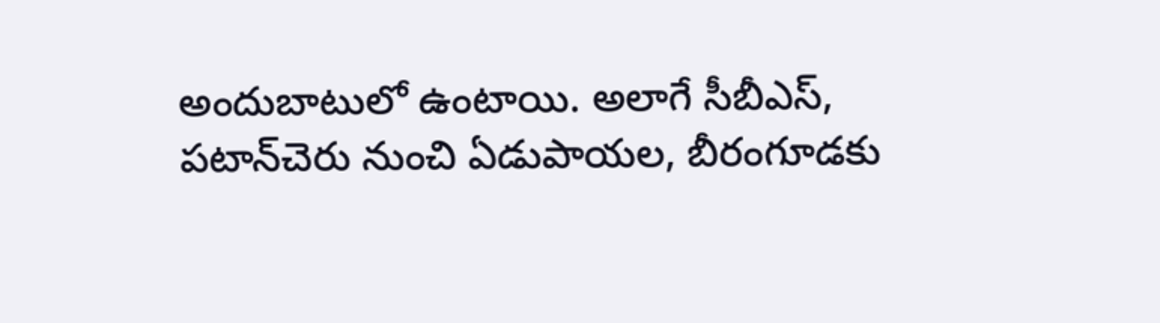అందుబాటులో ఉంటాయి. అలాగే సీబీఎస్, పటాన్‌చెరు నుంచి ఏడుపాయల, బీరంగూడకు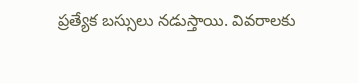ప్రత్యేక బస్సులు నడుస్తాయి. వివరాలకు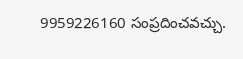9959226160 సంప్రదించవచ్చు.